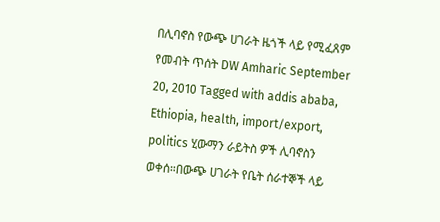በሊባኖስ የውጭ ሀገራት ዜጎች ላይ የሚፈጸም የመብት ጥሰት DW Amharic September 20, 2010 Tagged with addis ababa, Ethiopia, health, import/export, politics ሂውማን ራይትስ ዎች ሊባኖስን ወቀሰ።በውጭ ሀገራት የቤት ሰራተኞች ላይ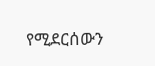የሚደርሰውን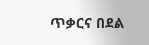ጥቃርና በደል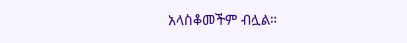አላስቆመችም ብሏል።